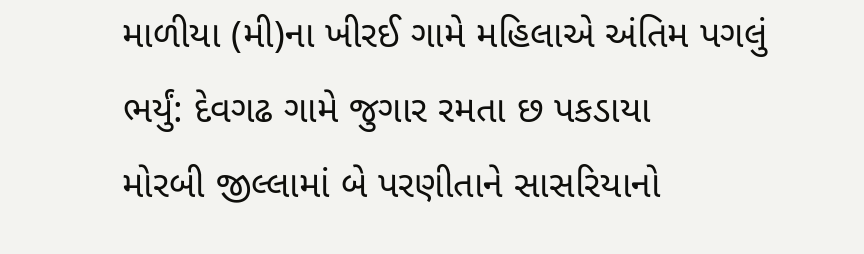માળીયા (મી)ના ખીરઈ ગામે મહિલાએ અંતિમ પગલું ભર્યું: દેવગઢ ગામે જુગાર રમતા છ પકડાયા
મોરબી જીલ્લામાં બે પરણીતાને સાસરિયાનો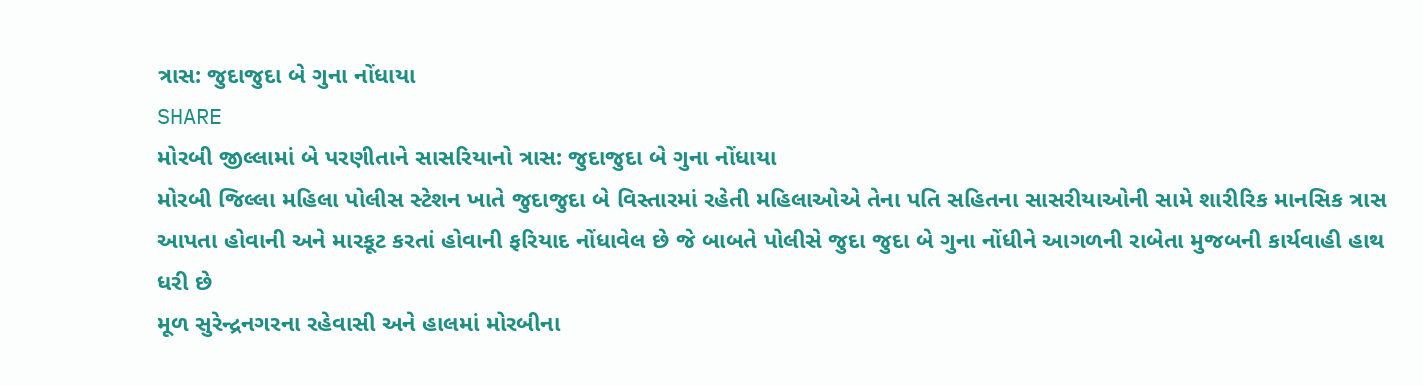ત્રાસ: જુદાજુદા બે ગુના નોંધાયા
SHARE
મોરબી જીલ્લામાં બે પરણીતાને સાસરિયાનો ત્રાસ: જુદાજુદા બે ગુના નોંધાયા
મોરબી જિલ્લા મહિલા પોલીસ સ્ટેશન ખાતે જુદાજુદા બે વિસ્તારમાં રહેતી મહિલાઓએ તેના પતિ સહિતના સાસરીયાઓની સામે શારીરિક માનસિક ત્રાસ આપતા હોવાની અને મારકૂટ કરતાં હોવાની ફરિયાદ નોંધાવેલ છે જે બાબતે પોલીસે જુદા જુદા બે ગુના નોંધીને આગળની રાબેતા મુજબની કાર્યવાહી હાથ ધરી છે
મૂળ સુરેન્દ્રનગરના રહેવાસી અને હાલમાં મોરબીના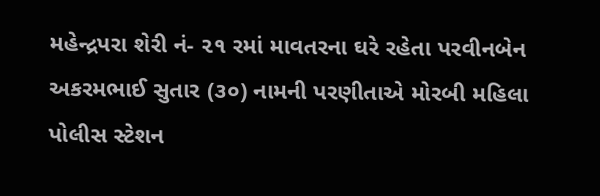મહેન્દ્રપરા શેરી નં- ૨૧ રમાં માવતરના ઘરે રહેતા પરવીનબેન અકરમભાઈ સુતાર (૩૦) નામની પરણીતાએ મોરબી મહિલા પોલીસ સ્ટેશન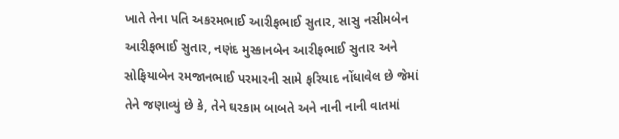ખાતે તેના પતિ અકરમભાઈ આરીફભાઈ સુતાર, સાસુ નસીમબેન આરીફભાઈ સુતાર, નણંદ મુસ્કાનબેન આરીફભાઈ સુતાર અને સોફિયાબેન રમજાનભાઈ પરમારની સામે ફરિયાદ નોંધાવેલ છે જેમાં તેને જણાવ્યું છે કે, તેને ઘરકામ બાબતે અને નાની નાની વાતમાં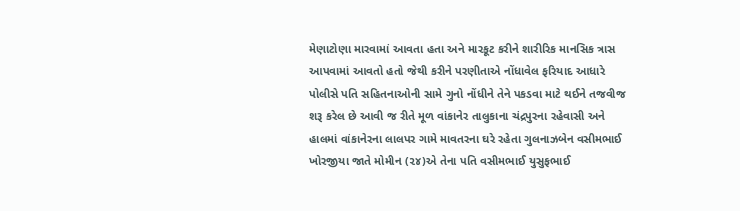મેણાટોણા મારવામાં આવતા હતા અને મારકૂટ કરીને શારીરિક માનસિક ત્રાસ આપવામાં આવતો હતો જેથી કરીને પરણીતાએ નોંધાવેલ ફરિયાદ આધારે પોલીસે પતિ સહિતનાઓની સામે ગુનો નોંધીને તેને પકડવા માટે થઈને તજવીજ શરૂ કરેલ છે આવી જ રીતે મૂળ વાંકાનેર તાલુકાના ચંદ્રપુરના રહેવાસી અને હાલમાં વાંકાનેરના લાલપર ગામે માવતરના ઘરે રહેતા ગુલનાઝબેન વસીમભાઈ ખોરજીયા જાતે મોમીન (૨૪)એ તેના પતિ વસીમભાઈ યુસુફભાઈ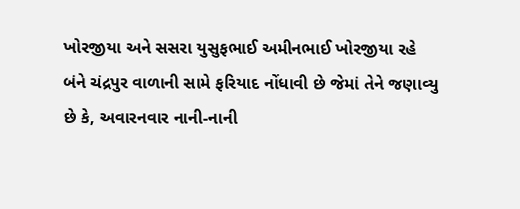ખોરજીયા અને સસરા યુસુફભાઈ અમીનભાઈ ખોરજીયા રહે બંને ચંદ્રપુર વાળાની સામે ફરિયાદ નોંધાવી છે જેમાં તેને જણાવ્યુ છે કે, અવારનવાર નાની-નાની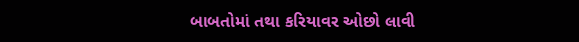બાબતોમાં તથા કરિયાવર ઓછો લાવી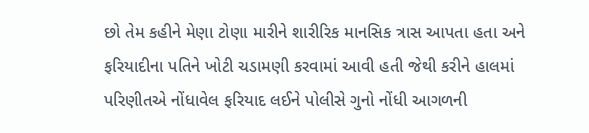છો તેમ કહીને મેણા ટોણા મારીને શારીરિક માનસિક ત્રાસ આપતા હતા અને ફરિયાદીના પતિને ખોટી ચડામણી કરવામાં આવી હતી જેથી કરીને હાલમાં પરિણીતએ નોંધાવેલ ફરિયાદ લઈને પોલીસે ગુનો નોંધી આગળની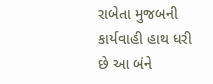રાબેતા મુજબની કાર્યવાહી હાથ ધરી છે આ બંને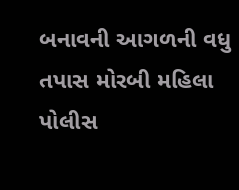બનાવની આગળની વધુ તપાસ મોરબી મહિલા પોલીસ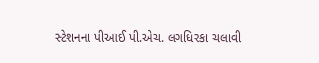સ્ટેશનના પીઆઈ પી.એચ. લગધિરકા ચલાવી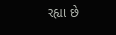રહ્યા છે